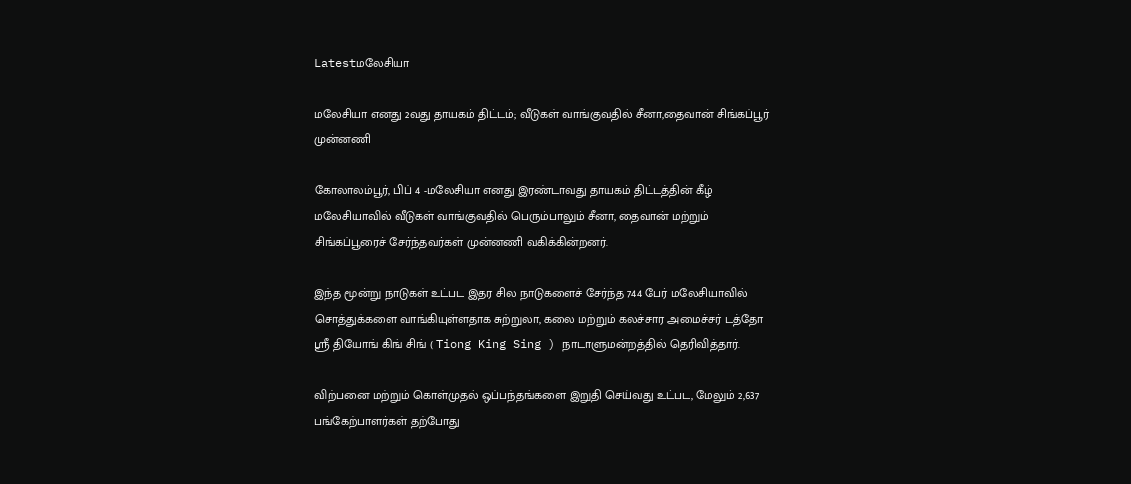Latestமலேசியா

மலேசியா எனது 2வது தாயகம் திட்டம்; வீடுகள் வாங்குவதில் சீனா,தைவான் சிங்கப்பூர் முன்னணி

கோலாலம்பூர், பிப் 4 -மலேசியா எனது இரண்டாவது தாயகம் திட்டத்தின் கீழ் மலேசியாவில் வீடுகள் வாங்குவதில் பெரும்பாலும் சீனா, தைவான் மற்றும் சிங்கப்பூரைச் சேர்ந்தவர்கள் முன்னணி வகிக்கின்றனர்.

இந்த மூன்று நாடுகள் உட்பட இதர சில நாடுகளைச் சேர்ந்த 744 பேர் மலேசியாவில் சொத்துக்களை வாங்கியுள்ளதாக சுற்றுலா, கலை மற்றும் கலச்சார அமைச்சர் டத்தோ ஸ்ரீ தியோங் கிங் சிங் ( Tiong King Sing ) நாடாளுமன்றத்தில் தெரிவித்தார்.

விற்பனை மற்றும் கொள்முதல் ஒப்பந்தங்களை இறுதி செய்வது உட்பட, மேலும் 2,637 பங்கேற்பாளர்கள் தற்போது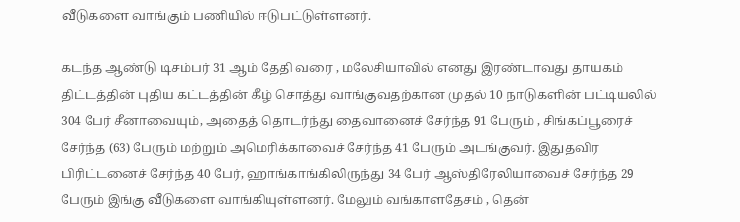வீடுகளை வாங்கும் பணியில் ஈடுபட்டுள்ளனர்.

கடந்த ஆண்டு டிசம்பர் 31 ஆம் தேதி வரை , மலேசியாவில் எனது இரண்டாவது தாயகம் திட்டத்தின் புதிய கட்டத்தின் கீழ் சொத்து வாங்குவதற்கான முதல் 10 நாடுகளின் பட்டியலில் 304 பேர் சீனாவையும், அதைத் தொடர்ந்து தைவானைச் சேர்ந்த 91 பேரும் , சிங்கப்பூரைச் சேர்ந்த (63) பேரும் மற்றும் அமெரிக்காவைச் சேர்ந்த 41 பேரும் அடங்குவர். இதுதவிர பிரிட்டனைச் சேர்ந்த 40 பேர், ஹாங்காங்கிலிருந்து 34 பேர் ஆஸ்திரேலியாவைச் சேர்ந்த 29 பேரும் இங்கு வீடுகளை வாங்கியுள்ளனர். மேலும் வங்காளதேசம் , தென்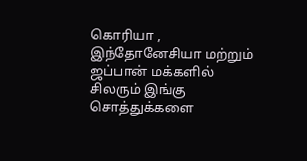கொரியா , இந்தோனேசியா மற்றும் ஜப்பான் மக்களில் சிலரும் இங்கு சொத்துக்களை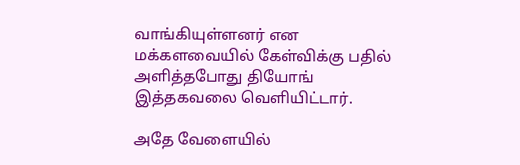வாங்கியுள்ளனர் என மக்களவையில் கேள்விக்கு பதில் அளித்தபோது தியோங் இத்தகவலை வெளியிட்டார்.

அதே வேளையில்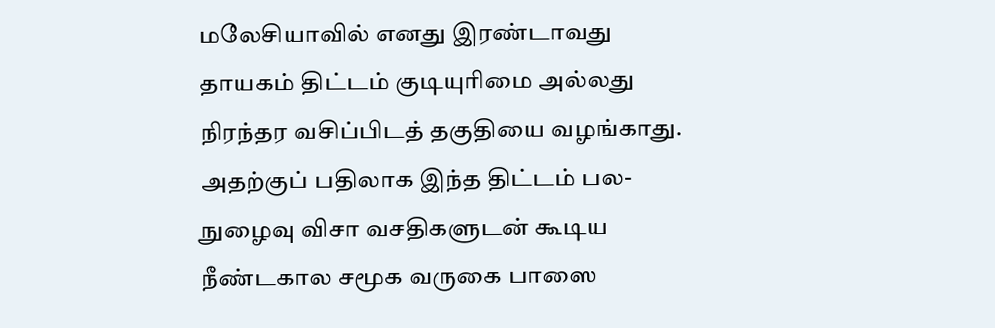மலேசியாவில் எனது இரண்டாவது தாயகம் திட்டம் குடியுரிமை அல்லது நிரந்தர வசிப்பிடத் தகுதியை வழங்காது. அதற்குப் பதிலாக இந்த திட்டம் பல-நுழைவு விசா வசதிகளுடன் கூடிய நீண்டகால சமூக வருகை பாஸை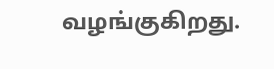வழங்குகிறது.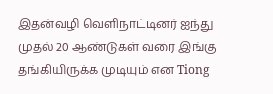இதன்வழி வெளிநாட்டினர் ஐந்து முதல் 20 ஆண்டுகள் வரை இங்கு தங்கியிருக்க முடியும் என Tiong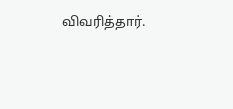விவரித்தார்.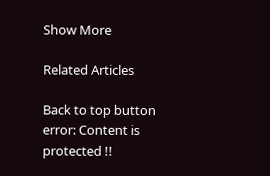Show More

Related Articles

Back to top button
error: Content is protected !!